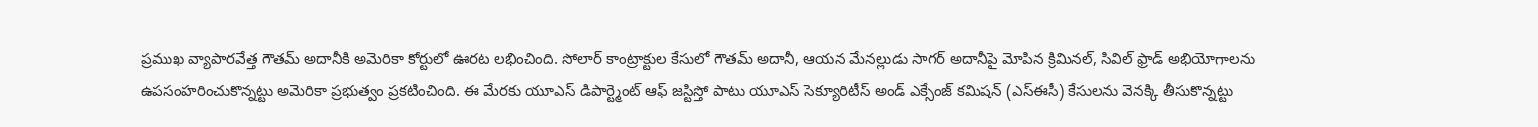ప్రముఖ వ్యాపారవేత్త గౌతమ్ అదానీకి అమెరికా కోర్టులో ఊరట లభించింది. సోలార్ కాంట్రాక్టుల కేసులో గౌతమ్ అదానీ, ఆయన మేనల్లుడు సాగర్ అదానీపై మోపిన క్రిమినల్, సివిల్ ఫ్రాడ్ అభియోగాలను ఉపసంహరించుకొన్నట్టు అమెరికా ప్రభుత్వం ప్రకటించింది. ఈ మేరకు యూఎస్ డిపార్ట్మెంట్ ఆఫ్ జస్టిస్తో పాటు యూఎస్ సెక్యూరిటీస్ అండ్ ఎక్సేంజ్ కమిషన్ (ఎస్ఈసీ) కేసులను వెనక్కి తీసుకొన్నట్టు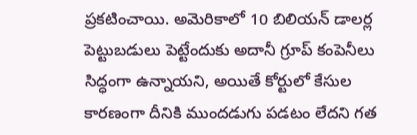ప్రకటించాయి. అమెరికాలో 10 బిలియన్ డాలర్ల పెట్టుబడులు పెట్టేందుకు అదానీ గ్రూప్ కంపెనీలు సిద్ధంగా ఉన్నాయని, అయితే కోర్టులో కేసుల కారణంగా దీనికి ముందడుగు పడటం లేదని గత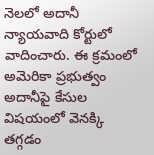నెలలో అదానీ న్యాయవాది కోర్టులో వాదించారు. ఈ క్రమంలో అమెరికా ప్రభుత్వం అదానీపై కేసుల విషయంలో వెనక్కి తగ్గడం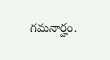గమనార్హం.